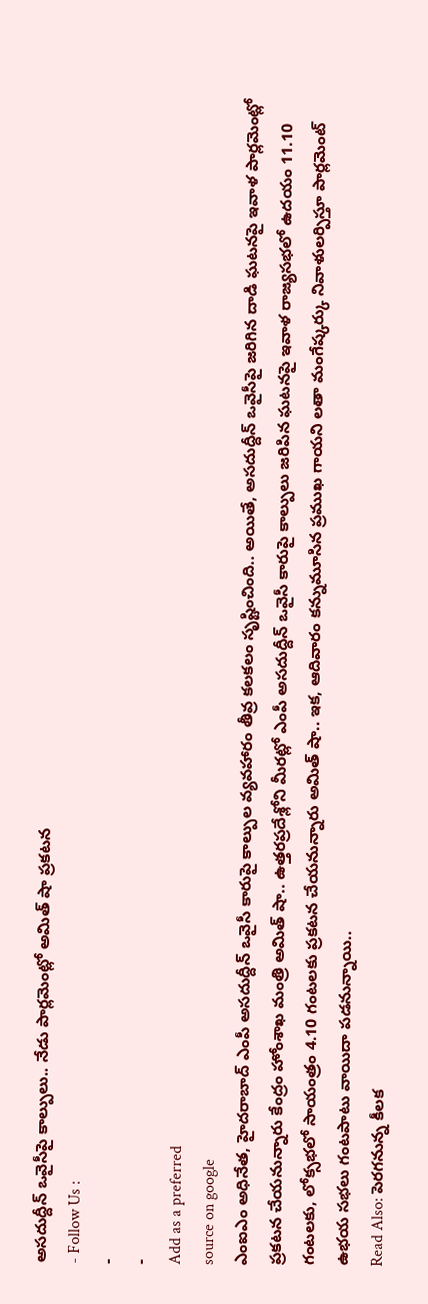అసదుద్దీన్ ఒవైసీపై కాల్పులు.. నేడు పార్లమెంట్లో అమిత్ షా ప్రకటన
- Follow Us :
-
-
Add as a preferred
source on google
ఎంఐఎం అధినేత, హైదరాబాద్ ఎంపీ అసదుద్దీన్ ఒవైసీ కారుపై కాల్పుల వ్యవహారం తీవ్ర కలకలం సృష్టించింది.. అయితే, అసదుద్దీన్ ఒవైసీపై జరిగిన దాడి ఘటనపై ఇవాళ పార్లమెంట్లో ప్రకటన చేయనున్నారు కేంద్రం హోంశాఖ మంత్రి అమిత్ షా.. ఉత్తరప్రదేశ్లోని మీరట్లో ఎంపీ అసదుద్దీన్ ఒవైసీ కారుపై కాల్పులు జరిపిన ఘటనపై ఇవాళ రాజ్యసభలో ఉదయం 11.10 గంటలకు, లోక్సభలో సాయంత్రం 4.10 గంటలకు ప్రకటన చేయనున్నారు అమిత్ షా.. ఇక, ఆదివారం కన్నుమూసిన ప్రముఖ గాయని లతా మంగేష్కర్కు నివాళులర్పిస్తూ పార్లమెంట్ ఉభయ సభలు గంటపాటు వాయిదా పడనున్నాయి..
Read Also: పెరగనున్న కీలక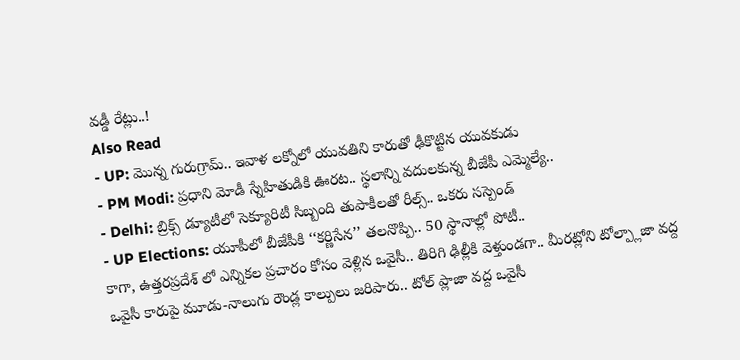వడ్డీ రేట్లు..!
Also Read
- UP: మొన్న గురుగ్రామ్.. ఇవాళ లక్నోలో యువతిని కారుతో ఢీకొట్టిన యువకుడు
- PM Modi: ప్రధాని మోడీ స్నేహితుడికి ఊరట.. స్థలాన్ని వదులకున్న బీజేపీ ఎమ్మెల్యే..
- Delhi: బ్రిక్స్ డ్యూటీలో సెక్యూరిటీ సిబ్బంది తుపాకీలతో రీల్స్.. ఒకరు సస్పెండ్
- UP Elections: యూపీలో బీజేపీకి ‘‘కర్ణిసేన’’ తలనొప్పి.. 50 స్థానాల్లో పోటీ..
కాగా, ఉత్తరప్రదేశ్ లో ఎన్నికల ప్రచారం కోసం వెళ్లిన ఒవైసీ.. తిరిగి ఢిల్లీకి వెళ్తుండగా.. మీరట్లోని టోల్ప్లాజా వద్ద ఒవైసీ కారుపై మూడు-నాలుగు రౌండ్ల కాల్పులు జరిపారు.. టోల్ ప్లాజా వద్ద ఒవైసీ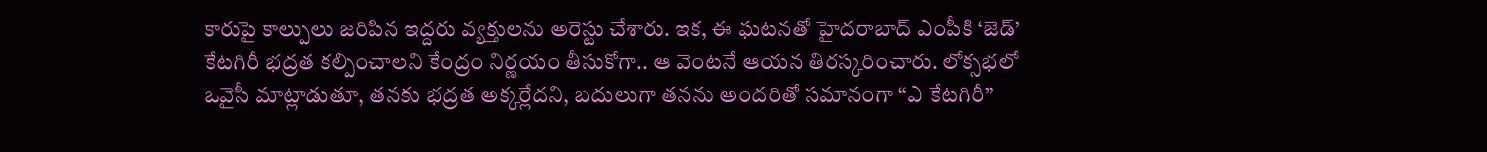కారుపై కాల్పులు జరిపిన ఇద్దరు వ్యక్తులను అరెస్టు చేశారు. ఇక, ఈ ఘటనతో హైదరాబాద్ ఎంపీకి ‘జెడ్’ కేటగిరీ భద్రత కల్పించాలని కేంద్రం నిర్ణయం తీసుకోగా.. ఆ వెంటనే ఆయన తిరస్కరించారు. లోక్సభలో ఒవైసీ మాట్లాడుతూ, తనకు భద్రత అక్కర్లేదని, బదులుగా తనను అందరితో సమానంగా “ఎ కేటగిరీ”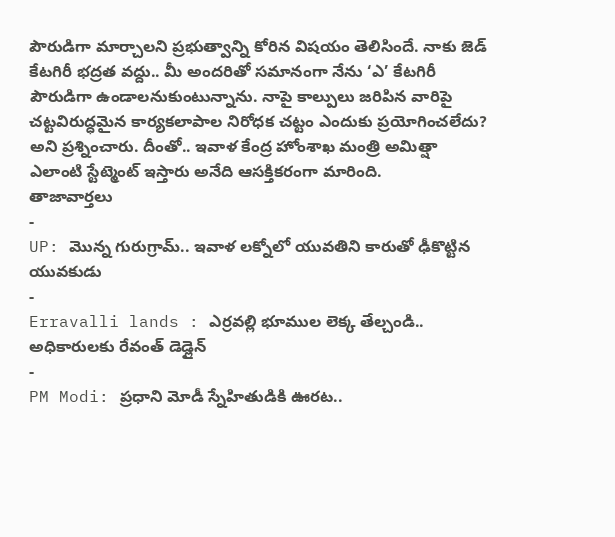పౌరుడిగా మార్చాలని ప్రభుత్వాన్ని కోరిన విషయం తెలిసిందే. నాకు జెడ్ కేటగిరీ భద్రత వద్దు.. మీ అందరితో సమానంగా నేను ‘ఎ’ కేటగిరీ పౌరుడిగా ఉండాలనుకుంటున్నాను. నాపై కాల్పులు జరిపిన వారిపై చట్టవిరుద్ధమైన కార్యకలాపాల నిరోధక చట్టం ఎందుకు ప్రయోగించలేదు? అని ప్రశ్నించారు. దీంతో.. ఇవాళ కేంద్ర హోంశాఖ మంత్రి అమిత్షా ఎలాంటి స్టేట్మెంట్ ఇస్తారు అనేది ఆసక్తికరంగా మారింది.
తాజావార్తలు
-
UP: మొన్న గురుగ్రామ్.. ఇవాళ లక్నోలో యువతిని కారుతో ఢీకొట్టిన యువకుడు
-
Erravalli lands : ఎర్రవల్లి భూముల లెక్క తేల్చండి.. అధికారులకు రేవంత్ డెడ్లైన్
-
PM Modi: ప్రధాని మోడీ స్నేహితుడికి ఊరట..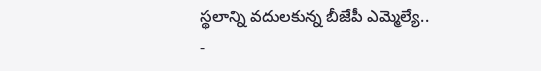స్థలాన్ని వదులకున్న బీజేపీ ఎమ్మెల్యే..
-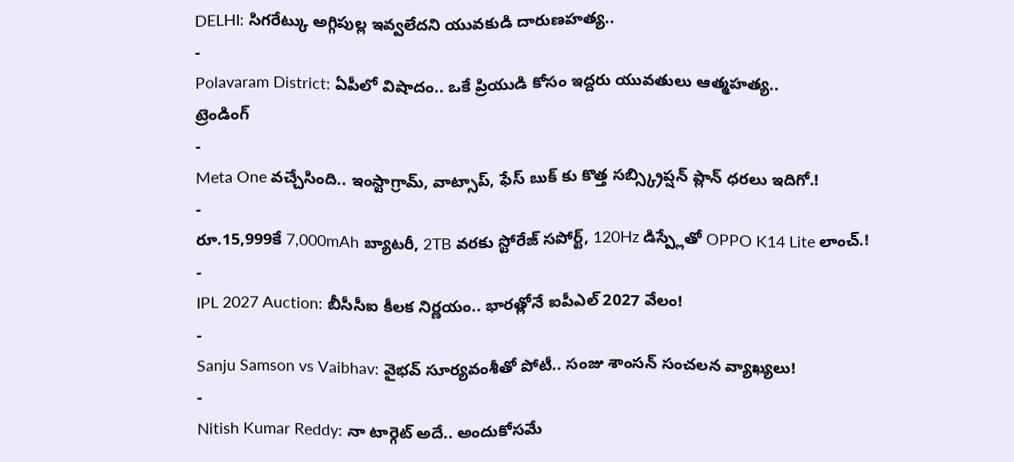DELHI: సిగరేట్కు అగ్గిపుల్ల ఇవ్వలేదని యువకుడి దారుణహత్య..
-
Polavaram District: ఏపీలో విషాదం.. ఒకే ప్రియుడి కోసం ఇద్దరు యువతులు ఆత్మహత్య..
ట్రెండింగ్
-
Meta One వచ్చేసింది.. ఇంస్టాగ్రామ్, వాట్సాప్, ఫేస్ బుక్ కు కొత్త సబ్స్క్రిప్షన్ ప్లాన్ ధరలు ఇదిగో.!
-
రూ.15,999కే 7,000mAh బ్యాటరీ, 2TB వరకు స్టోరేజ్ సపోర్ట్, 120Hz డిస్ప్లేతో OPPO K14 Lite లాంచ్.!
-
IPL 2027 Auction: బీసీసీఐ కీలక నిర్ణయం.. భారత్లోనే ఐపీఎల్ 2027 వేలం!
-
Sanju Samson vs Vaibhav: వైభవ్ సూర్యవంశీతో పోటీ.. సంజు శాంసన్ సంచలన వ్యాఖ్యలు!
-
Nitish Kumar Reddy: నా టార్గెట్ అదే.. అందుకోసమే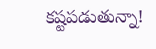కష్టపడుతున్నా!